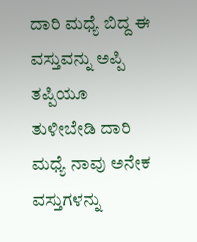ದಾರಿ ಮಧ್ಯೆ ಬಿದ್ದ ಈ ವಸ್ತುವನ್ನು ಅಪ್ಪಿ ತಪ್ಪಿಯೂ ತುಳೀಬೇಡಿ ದಾರಿ ಮಧ್ಯೆ ನಾವು ಅನೇಕ ವಸ್ತುಗಳನ್ನು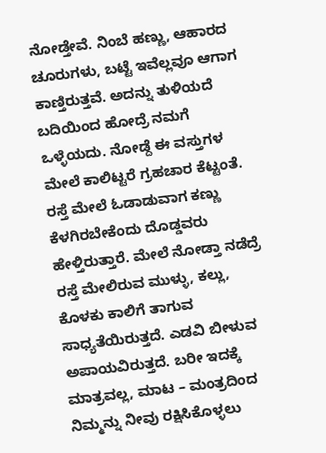ನೋಡ್ತೇವೆ. ನಿಂಬೆ ಹಣ್ಣು, ಆಹಾರದ ಚೂರುಗಳು, ಬಟ್ಟೆ ಇವೆಲ್ಲವೂ ಆಗಾಗ ಕಾಣ್ತಿರುತ್ತವೆ. ಅದನ್ನು ತುಳಿಯದೆ ಬದಿಯಿಂದ ಹೋದ್ರೆ ನಮಗೆ ಒಳ್ಳೆಯದು. ನೋಡ್ದೆ ಈ ವಸ್ತುಗಳ ಮೇಲೆ ಕಾಲಿಟ್ಟರೆ ಗ್ರಹಚಾರ ಕೆಟ್ಟಂತೆ. ರಸ್ತೆ ಮೇಲೆ ಓಡಾಡುವಾಗ ಕಣ್ಣು ಕೆಳಗಿರಬೇಕೆಂದು ದೊಡ್ಡವರು ಹೇಳ್ತಿರುತ್ತಾರೆ. ಮೇಲೆ ನೋಡ್ತಾ ನಡೆದ್ರೆ ರಸ್ತೆ ಮೇಲಿರುವ ಮುಳ್ಳು, ಕಲ್ಲು, ಕೊಳಕು ಕಾಲಿಗೆ ತಾಗುವ ಸಾಧ್ಯತೆಯಿರುತ್ತದೆ. ಎಡವಿ ಬೀಳುವ ಅಪಾಯವಿರುತ್ತದೆ. ಬರೀ ಇದಕ್ಕೆ ಮಾತ್ರವಲ್ಲ, ಮಾಟ – ಮಂತ್ರದಿಂದ ನಿಮ್ಮನ್ನು ನೀವು ರಕ್ಷಿಸಿಕೊಳ್ಳಲು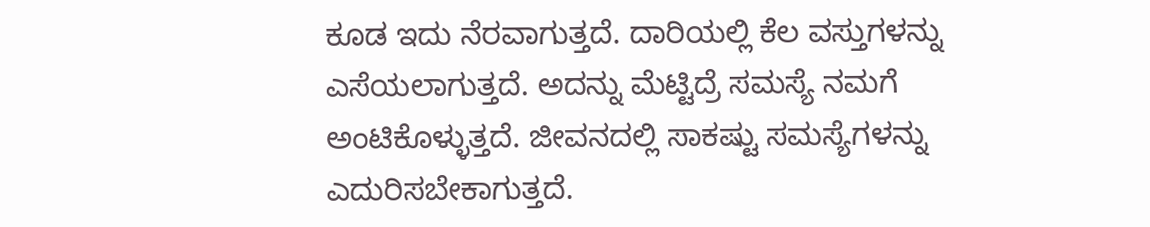ಕೂಡ ಇದು ನೆರವಾಗುತ್ತದೆ. ದಾರಿಯಲ್ಲಿ ಕೆಲ ವಸ್ತುಗಳನ್ನು ಎಸೆಯಲಾಗುತ್ತದೆ. ಅದನ್ನು ಮೆಟ್ಟಿದ್ರೆ ಸಮಸ್ಯೆ ನಮಗೆ ಅಂಟಿಕೊಳ್ಳುತ್ತದೆ. ಜೀವನದಲ್ಲಿ ಸಾಕಷ್ಟು ಸಮಸ್ಯೆಗಳನ್ನು ಎದುರಿಸಬೇಕಾಗುತ್ತದೆ.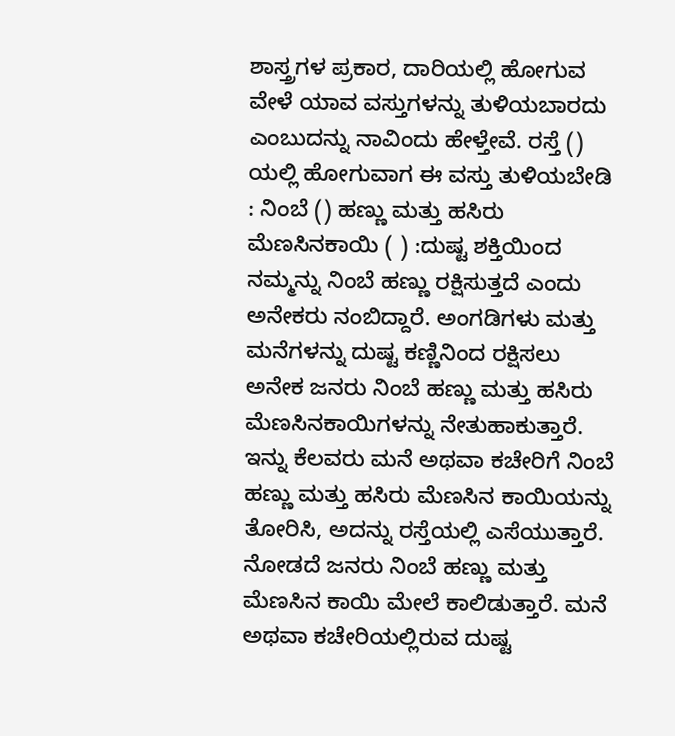ಶಾಸ್ತ್ರಗಳ ಪ್ರಕಾರ, ದಾರಿಯಲ್ಲಿ ಹೋಗುವ ವೇಳೆ ಯಾವ ವಸ್ತುಗಳನ್ನು ತುಳಿಯಬಾರದು ಎಂಬುದನ್ನು ನಾವಿಂದು ಹೇಳ್ತೇವೆ. ರಸ್ತೆ () ಯಲ್ಲಿ ಹೋಗುವಾಗ ಈ ವಸ್ತು ತುಳಿಯಬೇಡಿ : ನಿಂಬೆ () ಹಣ್ಣು ಮತ್ತು ಹಸಿರು ಮೆಣಸಿನಕಾಯಿ ( ) :ದುಷ್ಟ ಶಕ್ತಿಯಿಂದ ನಮ್ಮನ್ನು ನಿಂಬೆ ಹಣ್ಣು ರಕ್ಷಿಸುತ್ತದೆ ಎಂದು ಅನೇಕರು ನಂಬಿದ್ದಾರೆ. ಅಂಗಡಿಗಳು ಮತ್ತು ಮನೆಗಳನ್ನು ದುಷ್ಟ ಕಣ್ಣಿನಿಂದ ರಕ್ಷಿಸಲು ಅನೇಕ ಜನರು ನಿಂಬೆ ಹಣ್ಣು ಮತ್ತು ಹಸಿರು ಮೆಣಸಿನಕಾಯಿಗಳನ್ನು ನೇತುಹಾಕುತ್ತಾರೆ. ಇನ್ನು ಕೆಲವರು ಮನೆ ಅಥವಾ ಕಚೇರಿಗೆ ನಿಂಬೆ ಹಣ್ಣು ಮತ್ತು ಹಸಿರು ಮೆಣಸಿನ ಕಾಯಿಯನ್ನು ತೋರಿಸಿ, ಅದನ್ನು ರಸ್ತೆಯಲ್ಲಿ ಎಸೆಯುತ್ತಾರೆ. ನೋಡದೆ ಜನರು ನಿಂಬೆ ಹಣ್ಣು ಮತ್ತು ಮೆಣಸಿನ ಕಾಯಿ ಮೇಲೆ ಕಾಲಿಡುತ್ತಾರೆ. ಮನೆ ಅಥವಾ ಕಚೇರಿಯಲ್ಲಿರುವ ದುಷ್ಟ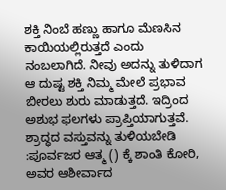ಶಕ್ತಿ ನಿಂಬೆ ಹಣ್ಣು ಹಾಗೂ ಮೆಣಸಿನ ಕಾಯಿಯಲ್ಲಿರುತ್ತದೆ ಎಂದು ನಂಬಲಾಗಿದೆ. ನೀವು ಅದನ್ನು ತುಳಿದಾಗ ಆ ದುಷ್ಟ ಶಕ್ತಿ ನಿಮ್ಮ ಮೇಲೆ ಪ್ರಭಾವ ಬೀರಲು ಶುರು ಮಾಡುತ್ತದೆ. ಇದ್ರಿಂದ ಅಶುಭ ಫಲಗಳು ಪ್ರಾಪ್ತಿಯಾಗುತ್ತವೆ. ಶ್ರಾದ್ಧದ ವಸ್ತುವನ್ನು ತುಳಿಯಬೇಡಿ :ಪೂರ್ವಜರ ಆತ್ಮ () ಕ್ಕೆ ಶಾಂತಿ ಕೋರಿ, ಅವರ ಆಶೀರ್ವಾದ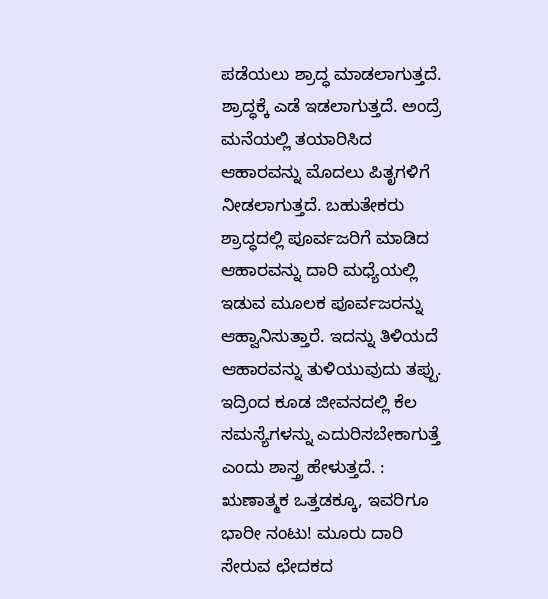ಪಡೆಯಲು ಶ್ರಾದ್ಧ ಮಾಡಲಾಗುತ್ತದೆ. ಶ್ರಾದ್ಧಕ್ಕೆ ಎಡೆ ಇಡಲಾಗುತ್ತದೆ. ಅಂದ್ರೆ ಮನೆಯಲ್ಲಿ ತಯಾರಿಸಿದ ಆಹಾರವನ್ನು ಮೊದಲು ಪಿತೃಗಳಿಗೆ ನೀಡಲಾಗುತ್ತದೆ. ಬಹುತೇಕರು ಶ್ರಾದ್ಧದಲ್ಲಿ ಪೂರ್ವಜರಿಗೆ ಮಾಡಿದ ಆಹಾರವನ್ನು ದಾರಿ ಮಧ್ಯೆಯಲ್ಲಿ ಇಡುವ ಮೂಲಕ ಪೂರ್ವಜರನ್ನು ಆಹ್ವಾನಿಸುತ್ತಾರೆ. ಇದನ್ನು ತಿಳಿಯದೆ ಆಹಾರವನ್ನು ತುಳಿಯುವುದು ತಪ್ಪು. ಇದ್ರಿಂದ ಕೂಡ ಜೀವನದಲ್ಲಿ ಕೆಲ ಸಮಸ್ಯೆಗಳನ್ನು ಎದುರಿಸಬೇಕಾಗುತ್ತೆ ಎಂದು ಶಾಸ್ತ್ರ ಹೇಳುತ್ತದೆ. : ಋಣಾತ್ಮಕ ಒತ್ತಡಕ್ಕೂ, ಇವರಿಗೂ ಭಾರೀ ನಂಟು! ಮೂರು ದಾರಿ ಸೇರುವ ಛೇದಕದ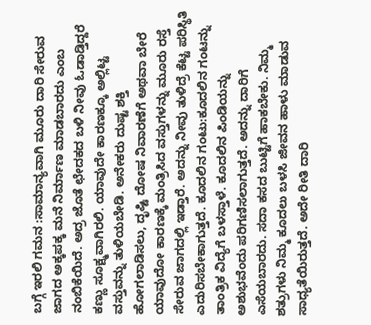ಬಗ್ಗೆ ಇರಲಿ ಗಮನ :ಸಾಮಾನ್ಯವಾಗಿ ಮೂರು ದಾರಿ ಸೇರುವ ಜಾಗದ ಅಕ್ಕಪಕ್ಕ ಮನೆ ನಿರ್ಮಾಣ ಮಾಡಬಾರದು ಎಂಬ ನಂಬಿಕೆಯಿದೆ. ಅದ್ರ ಜೊತೆ ಛೇದಕದ ಬಳಿ ನೀವು ಓಡಾಡ್ತಿದ್ದರೆ ಕಣ್ಣು ಸೂಕ್ಷ್ಮವಾಗಿರಲಿ. ಯಾವುದೇ ಕಾರಣಕ್ಕೂ ಅಲ್ಲಿಟ್ಟ ವಸ್ತುವನ್ನು ತುಳಿಯಬೇಡಿ. ಅನೇಕರು ದುಷ್ಟ ಶಕ್ತಿ ಹೋಗಲಾಡಿಸಲು, ದೃಷ್ಟಿ ದೋಷ ನಿವಾರಣೆಗೆ ಅಥವಾ ಬೇರೆ ಯಾವುದೋ ಕಾರಣಕ್ಕೆ ಮಂತ್ರಿಸಿದ ವಸ್ತುಗಳನ್ನು ಮೂರು ರಸ್ತೆ ಸೇರುವ ಜಾಗದಲ್ಲಿ ಇಡ್ತಾರೆ. ಅದನ್ನು ನೀವು ತುಳಿದ್ರೆ ಕೆಟ್ಟ ಪರಿಸ್ಥಿತಿ ಎದುರಿಸಬೇಕಾಗುತ್ತದೆ. ಕೂದಲಿನ ಗಂಟು:ಕೂದಲಿನ ಗಂಟನ್ನು ತಾಂತ್ರಿಕ ವಿದ್ಯೆಗೆ ಬಳಸ್ತಾಳೆ. ಕೂದಲಿನ ಪಿಂಡಿಯನ್ನು ಅಶುಭವೆಂದು ಪರಿಗಣಿಸಲಾಗುತ್ತದೆ. ಅದನ್ನು ದಾರಿಗೆ ಎಸೆಯಬಾರದು. ಸದಾ ಕಸದ ಬುಟ್ಟಿಗೆ ಹಾಕಬೇಕು. ನಿಮ್ಮ ಶತ್ರುಗಳು ನಿಮ್ಮ ಕೂದಲು ಬಳಸಿ ಜೀವನ ಹಾಳು ಮಾಡುವ ಸಾಧ್ಯತೆಯಿರುತ್ತದೆ. ಅದೇ ರೀತಿ ದಾರಿ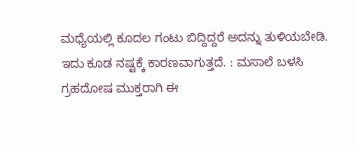ಮಧ್ಯೆಯಲ್ಲಿ ಕೂದಲ ಗಂಟು ಬಿದ್ದಿದ್ದರೆ ಅದನ್ನು ತುಳಿಯಬೇಡಿ. ಇದು ಕೂಡ ನಷ್ಟಕ್ಕೆ ಕಾರಣವಾಗುತ್ತದೆ. : ಮಸಾಲೆ ಬಳಸಿ ಗ್ರಹದೋಷ ಮುಕ್ತರಾಗಿ ಈ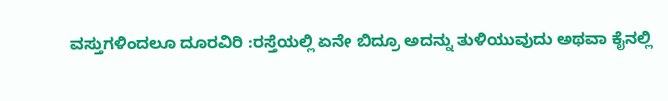ವಸ್ತುಗಳಿಂದಲೂ ದೂರವಿರಿ :ರಸ್ತೆಯಲ್ಲಿ ಏನೇ ಬಿದ್ರೂ ಅದನ್ನು ತುಳಿಯುವುದು ಅಥವಾ ಕೈನಲ್ಲಿ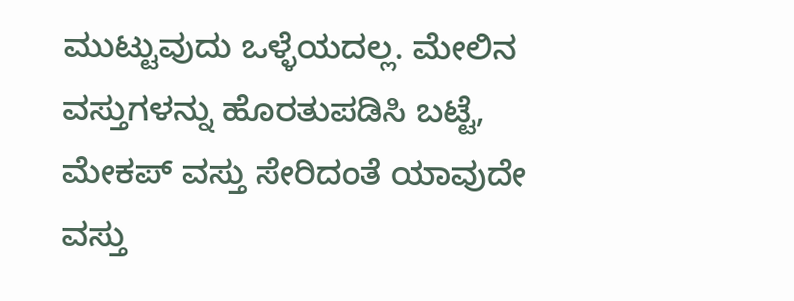ಮುಟ್ಟುವುದು ಒಳ್ಳೆಯದಲ್ಲ. ಮೇಲಿನ ವಸ್ತುಗಳನ್ನು ಹೊರತುಪಡಿಸಿ ಬಟ್ಟೆ, ಮೇಕಪ್ ವಸ್ತು ಸೇರಿದಂತೆ ಯಾವುದೇ ವಸ್ತು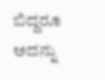ಬಿದ್ದರೂ ಅದನ್ನು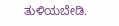ತುಳಿಯಬೇಡಿ.